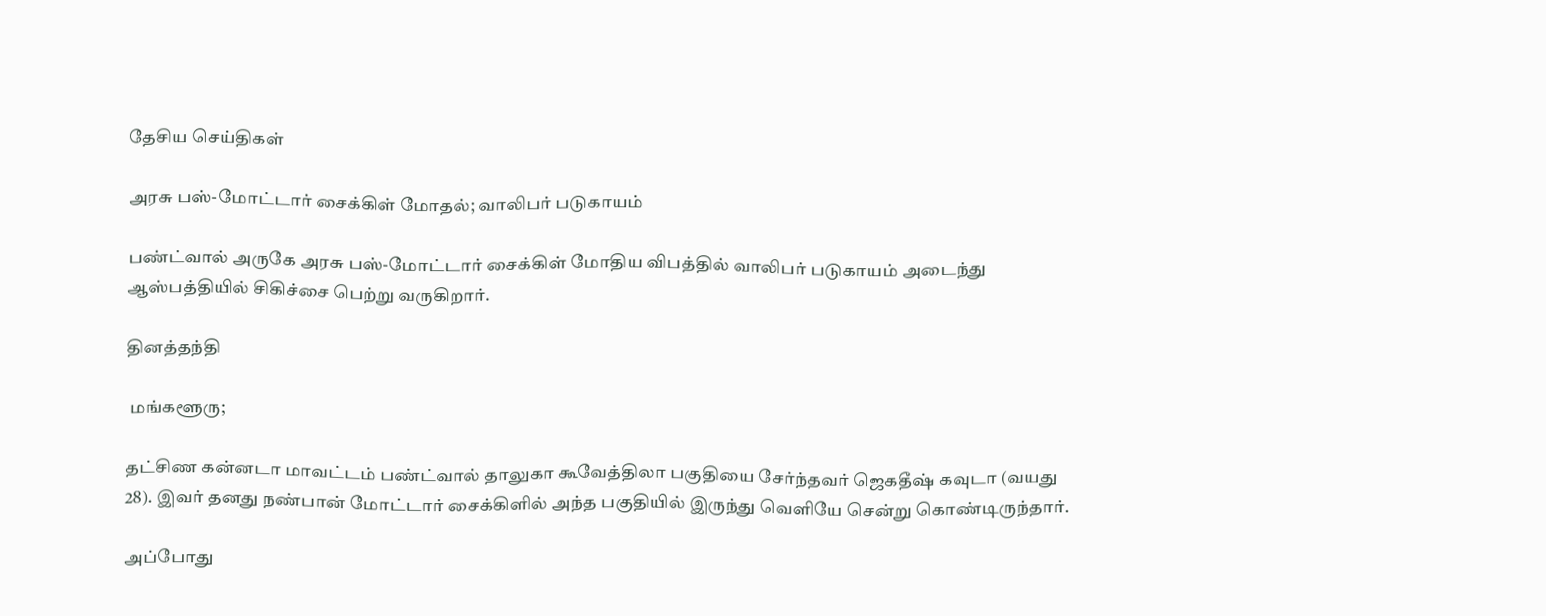தேசிய செய்திகள்

அரசு பஸ்-மோட்டார் சைக்கிள் மோதல்; வாலிபர் படுகாயம்

பண்ட்வால் அருகே அரசு பஸ்-மோட்டார் சைக்கிள் மோதிய விபத்தில் வாலிபர் படுகாயம் அடைந்து ஆஸ்பத்தியில் சிகிச்சை பெற்று வருகிறார்.

தினத்தந்தி

 மங்களூரு;

தட்சிண கன்னடா மாவட்டம் பண்ட்வால் தாலுகா கூவேத்திலா பகுதியை சேர்ந்தவர் ஜெகதீஷ் கவுடா (வயது 28). இவர் தனது நண்பான் மோட்டார் சைக்கிளில் அந்த பகுதியில் இருந்து வெளியே சென்று கொண்டிருந்தார்.

அப்போது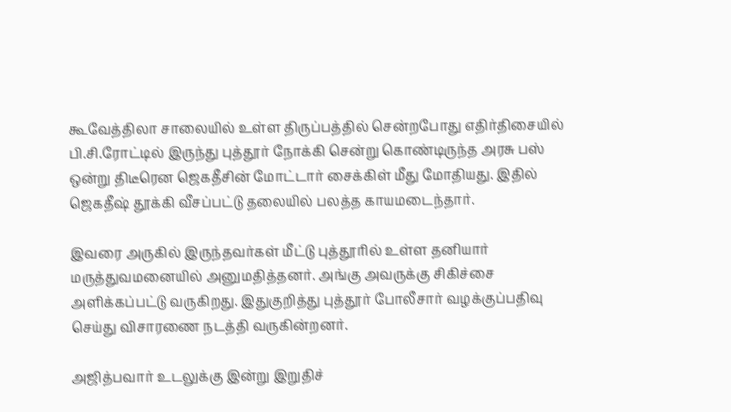கூவேத்திலா சாலையில் உள்ள திருப்பத்தில் சென்றபோது எதிர்திசையில் பி.சி.ரோட்டில் இருந்து புத்தூர் நோக்கி சென்று கொண்டிருந்த அரசு பஸ் ஒன்று திடீரென ஜெகதீசின் மோட்டார் சைக்கிள் மீது மோதியது. இதில் ஜெகதீஷ் தூக்கி வீசப்பட்டு தலையில் பலத்த காயமடைந்தார்.

இவரை அருகில் இருந்தவர்கள் மீட்டு புத்தூரில் உள்ள தனியார் மருத்துவமனையில் அனுமதித்தனர். அங்கு அவருக்கு சிகிச்சை அளிக்கப்பட்டு வருகிறது. இதுகுறித்து புத்தூர் போலீசார் வழக்குப்பதிவு செய்து விசாரணை நடத்தி வருகின்றனர்.

அஜித்பவார் உடலுக்கு இன்று இறுதிச்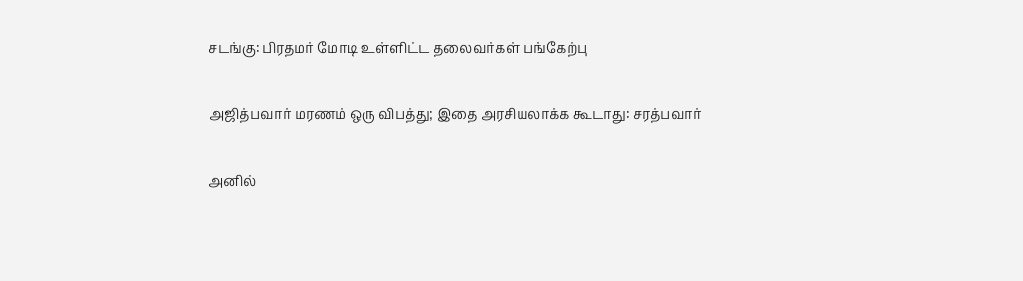சடங்கு: பிரதமர் மோடி உள்ளிட்ட தலைவர்கள் பங்கேற்பு

அஜித்பவார் மரணம் ஒரு விபத்து; இதை அரசியலாக்க கூடாது: சரத்பவார்

அனில்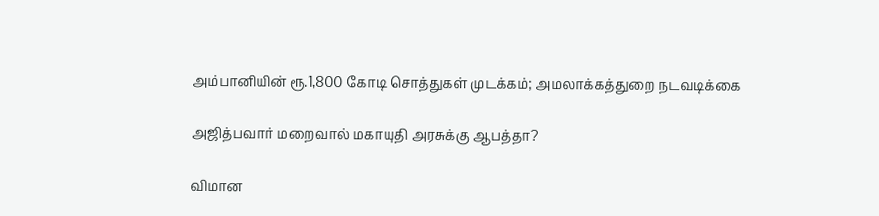அம்பானியின் ரூ.1,800 கோடி சொத்துகள் முடக்கம்; அமலாக்கத்துறை நடவடிக்கை

அஜித்பவார் மறைவால் மகாயுதி அரசுக்கு ஆபத்தா?

விமான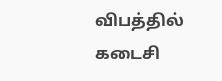விபத்தில் கடைசி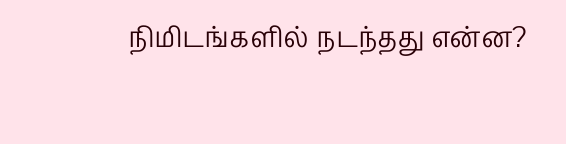நிமிடங்களில் நடந்தது என்ன?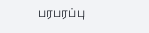பரபரப்பு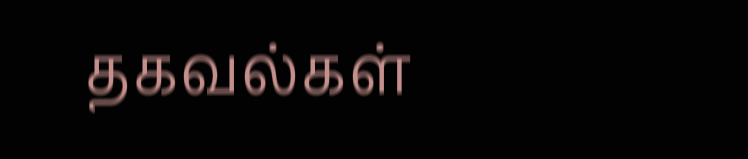தகவல்கள்